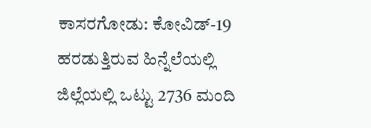ಕಾಸರಗೋಡು: ಕೋವಿಡ್-19 ಹರಡುತ್ತಿರುವ ಹಿನ್ನೆಲೆಯಲ್ಲಿ ಜಿಲ್ಲೆಯಲ್ಲಿ ಒಟ್ಟು 2736 ಮಂದಿ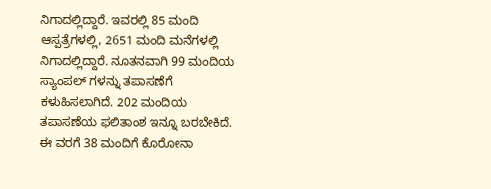ನಿಗಾದಲ್ಲಿದ್ದಾರೆ. ಇವರಲ್ಲಿ 85 ಮಂದಿ ಆಸ್ಪತ್ರೆಗಳಲ್ಲಿ, 2651 ಮಂದಿ ಮನೆಗಳಲ್ಲಿ ನಿಗಾದಲ್ಲಿದ್ದಾರೆ. ನೂತನವಾಗಿ 99 ಮಂದಿಯ ಸ್ಯಾಂಪಲ್ ಗಳನ್ನು ತಪಾಸಣೆಗೆ ಕಳುಹಿಸಲಾಗಿದೆ. 202 ಮಂದಿಯ ತಪಾಸಣೆಯ ಫಲಿತಾಂಶ ಇನ್ನೂ ಬರಬೇಕಿದೆ. ಈ ವರಗೆ 38 ಮಂದಿಗೆ ಕೊರೋನಾ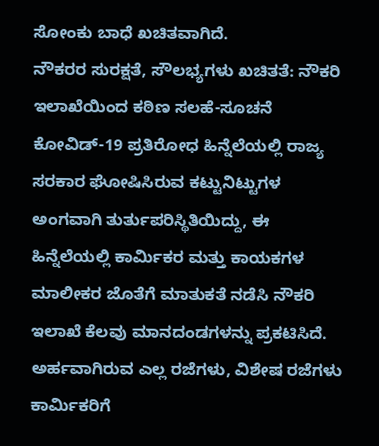ಸೋಂಕು ಬಾಧೆ ಖಚಿತವಾಗಿದೆ.
ನೌಕರರ ಸುರಕ್ಷತೆ, ಸೌಲಭ್ಯಗಳು ಖಚಿತತೆ: ನೌಕರಿ ಇಲಾಖೆಯಿಂದ ಕಠಿಣ ಸಲಹೆ-ಸೂಚನೆ
ಕೋವಿಡ್-19 ಪ್ರತಿರೋಧ ಹಿನ್ನೆಲೆಯಲ್ಲಿ ರಾಜ್ಯ ಸರಕಾರ ಘೋಷಿಸಿರುವ ಕಟ್ಟುನಿಟ್ಟುಗಳ ಅಂಗವಾಗಿ ತುರ್ತುಪರಿಸ್ಥಿತಿಯಿದ್ದು, ಈ ಹಿನ್ನೆಲೆಯಲ್ಲಿ ಕಾರ್ಮಿಕರ ಮತ್ತು ಕಾಯಕಗಳ ಮಾಲೀಕರ ಜೊತೆಗೆ ಮಾತುಕತೆ ನಡೆಸಿ ನೌಕರಿ ಇಲಾಖೆ ಕೆಲವು ಮಾನದಂಡಗಳನ್ನು ಪ್ರಕಟಿಸಿದೆ.
ಅರ್ಹವಾಗಿರುವ ಎಲ್ಲ ರಜೆಗಳು, ವಿಶೇಷ ರಜೆಗಳು ಕಾರ್ಮಿಕರಿಗೆ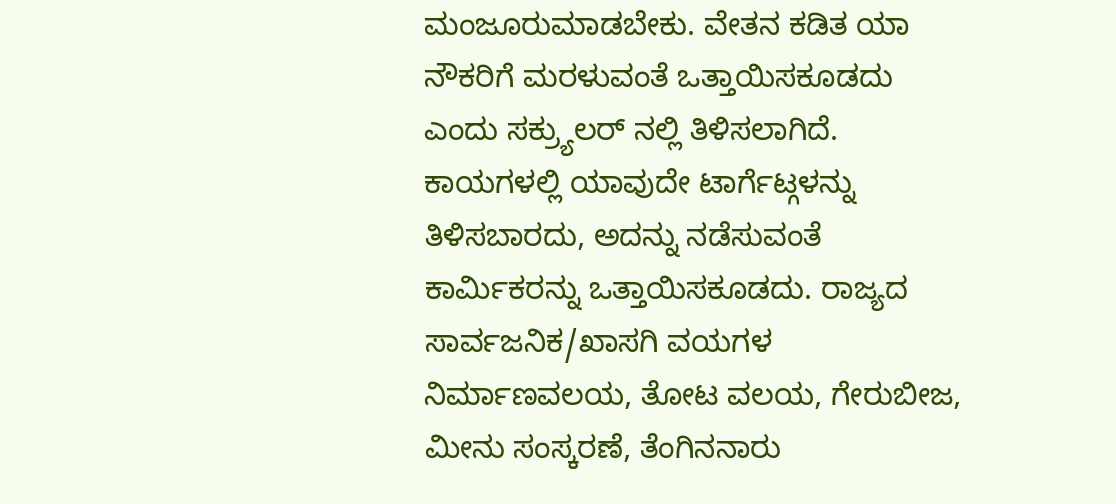ಮಂಜೂರುಮಾಡಬೇಕು. ವೇತನ ಕಡಿತ ಯಾ ನೌಕರಿಗೆ ಮರಳುವಂತೆ ಒತ್ತಾಯಿಸಕೂಡದು ಎಂದು ಸಕ್ರ್ಯುಲರ್ ನಲ್ಲಿ ತಿಳಿಸಲಾಗಿದೆ. ಕಾಯಗಳಲ್ಲಿ ಯಾವುದೇ ಟಾರ್ಗೆಟ್ಗಳನ್ನು ತಿಳಿಸಬಾರದು, ಅದನ್ನು ನಡೆಸುವಂತೆ ಕಾರ್ಮಿಕರನ್ನು ಒತ್ತಾಯಿಸಕೂಡದು. ರಾಜ್ಯದ ಸಾರ್ವಜನಿಕ/ಖಾಸಗಿ ವಯಗಳ ನಿರ್ಮಾಣವಲಯ, ತೋಟ ವಲಯ, ಗೇರುಬೀಜ, ಮೀನು ಸಂಸ್ಕರಣೆ, ತೆಂಗಿನನಾರು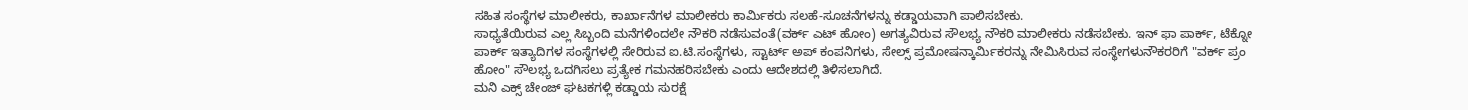ಸಹಿತ ಸಂಸ್ಥೆಗಳ ಮಾಲೀಕರು, ಕಾರ್ಖಾನೆಗಳ ಮಾಲೀಕರು ಕಾರ್ಮಿಕರು ಸಲಹೆ-ಸೂಚನೆಗಳನ್ನು ಕಡ್ಡಾಯವಾಗಿ ಪಾಲಿಸಬೇಕು.
ಸಾಧ್ಯತೆಯಿರುವ ಎಲ್ಲ ಸಿಬ್ಬಂದಿ ಮನೆಗಳಿಂದಲೇ ನೌಕರಿ ನಡೆಸುವಂತೆ(ವರ್ಕ್ ಎಟ್ ಹೋಂ) ಅಗತ್ಯವಿರುವ ಸೌಲಭ್ಯ ನೌಕರಿ ಮಾಲೀಕರು ನಡೆಸಬೇಕು. ಇನ್ ಫಾ ಪಾರ್ಕ್, ಟೆಕ್ನೋ ಪಾರ್ಕ್ ಇತ್ಯಾದಿಗಳ ಸಂಸ್ಥೆಗಳಲ್ಲಿ ಸೇರಿರುವ ಐ.ಟಿ.ಸಂಸ್ಥೆಗಳು, ಸ್ಟಾರ್ಟ್ ಅಪ್ ಕಂಪನಿಗಳು, ಸೇಲ್ಸ್ ಪ್ರಮೋಷನ್ಕಾರ್ಮಿಕರನ್ನು ನೇಮಿಸಿರುವ ಸಂಸ್ಥೇಗಳುನೌಕರರಿಗೆ "ವರ್ಕ್ ಪ್ರಂ ಹೋಂ" ಸೌಲಭ್ಯ ಒದಗಿಸಲು ಪ್ರತ್ಯೇಕ ಗಮನಹರಿಸಬೇಕು ಎಂದು ಆದೇಶದಲ್ಲಿ ತಿಳಿಸಲಾಗಿದೆ.
ಮನಿ ಎಕ್ಸ್ ಚೇಂಜ್ ಘಟಕಗಳ್ಲಿ ಕಡ್ಡಾಯ ಸುರಕ್ಷೆ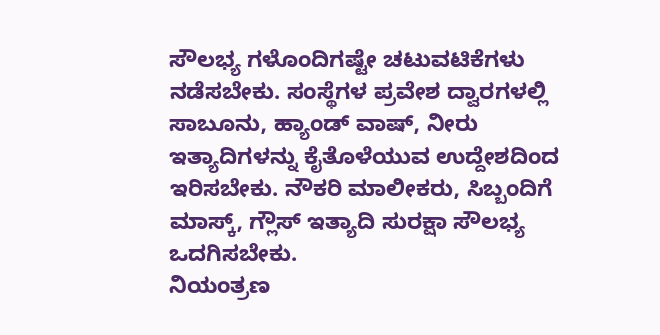ಸೌಲಭ್ಯ ಗಳೊಂದಿಗಷ್ಟೇ ಚಟುವಟಿಕೆಗಳು ನಡೆಸಬೇಕು. ಸಂಸ್ಥೆಗಳ ಪ್ರವೇಶ ದ್ವಾರಗಳಲ್ಲಿ ಸಾಬೂನು, ಹ್ಯಾಂಡ್ ವಾಷ್, ನೀರು ಇತ್ಯಾದಿಗಳನ್ನು ಕೈತೊಳೆಯುವ ಉದ್ದೇಶದಿಂದ ಇರಿಸಬೇಕು. ನೌಕರಿ ಮಾಲೀಕರು, ಸಿಬ್ಬಂದಿಗೆ ಮಾಸ್ಕ್, ಗ್ಲೌಸ್ ಇತ್ಯಾದಿ ಸುರಕ್ಷಾ ಸೌಲಭ್ಯ ಒದಗಿಸಬೇಕು.
ನಿಯಂತ್ರಣ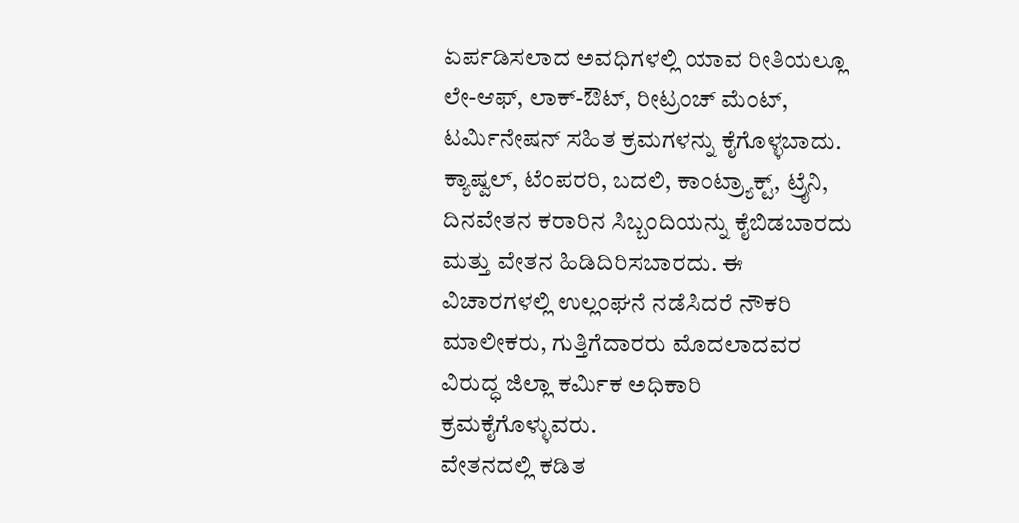ಏರ್ಪಡಿಸಲಾದ ಅವಧಿಗಳಲ್ಲಿ ಯಾವ ರೀತಿಯಲ್ಲೂ ಲೇ-ಆಫ್, ಲಾಕ್-ಔಟ್, ರೀಟ್ರಂಚ್ ಮೆಂಟ್, ಟರ್ಮಿನೇಷನ್ ಸಹಿತ ಕ್ರಮಗಳನ್ನು ಕೈಗೊಳ್ಳಬಾದು. ಕ್ಯಾಷ್ವಲ್, ಟೆಂಪರರಿ, ಬದಲಿ, ಕಾಂಟ್ರ್ಯಾಕ್ಟ್, ಟ್ರೈನಿ, ದಿನವೇತನ ಕರಾರಿನ ಸಿಬ್ಬಂದಿಯನ್ನು ಕೈಬಿಡಬಾರದು ಮತ್ತು ವೇತನ ಹಿಡಿದಿರಿಸಬಾರದು. ಈ ವಿಚಾರಗಳಲ್ಲಿ ಉಲ್ಲಂಘನೆ ನಡೆಸಿದರೆ ನೌಕರಿ ಮಾಲೀಕರು, ಗುತ್ತಿಗೆದಾರರು ಮೊದಲಾದವರ ವಿರುದ್ಧ ಜಿಲ್ಲಾ ಕರ್ಮಿಕ ಅಧಿಕಾರಿ ಕ್ರಮಕೈಗೊಳ್ಳುವರು.
ವೇತನದಲ್ಲಿ ಕಡಿತ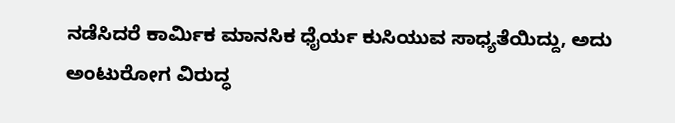ನಡೆಸಿದರೆ ಕಾರ್ಮಿಕ ಮಾನಸಿಕ ಧೈರ್ಯ ಕುಸಿಯುವ ಸಾಧ್ಯತೆಯಿದ್ದು, ಅದು ಅಂಟುರೋಗ ವಿರುದ್ಧ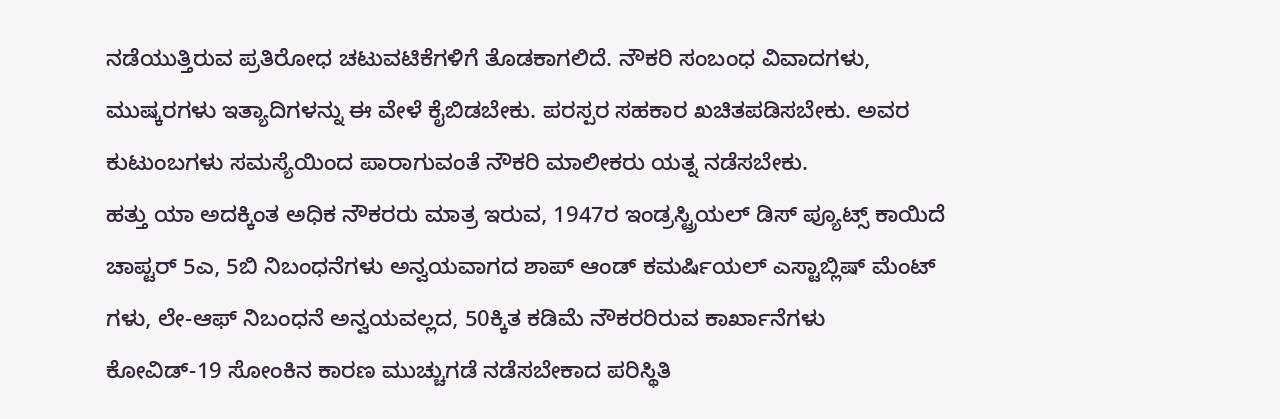ನಡೆಯುತ್ತಿರುವ ಪ್ರತಿರೋಧ ಚಟುವಟಿಕೆಗಳಿಗೆ ತೊಡಕಾಗಲಿದೆ. ನೌಕರಿ ಸಂಬಂಧ ವಿವಾದಗಳು, ಮುಷ್ಕರಗಳು ಇತ್ಯಾದಿಗಳನ್ನು ಈ ವೇಳೆ ಕೈಬಿಡಬೇಕು. ಪರಸ್ಪರ ಸಹಕಾರ ಖಚಿತಪಡಿಸಬೇಕು. ಅವರ ಕುಟುಂಬಗಳು ಸಮಸ್ಯೆಯಿಂದ ಪಾರಾಗುವಂತೆ ನೌಕರಿ ಮಾಲೀಕರು ಯತ್ನ ನಡೆಸಬೇಕು.
ಹತ್ತು ಯಾ ಅದಕ್ಕಿಂತ ಅಧಿಕ ನೌಕರರು ಮಾತ್ರ ಇರುವ, 1947ರ ಇಂಡ್ರಸ್ಟ್ರಿಯಲ್ ಡಿಸ್ ಪ್ಯೂಟ್ಸ್ ಕಾಯಿದೆ ಚಾಪ್ಟರ್ 5ಎ, 5ಬಿ ನಿಬಂಧನೆಗಳು ಅನ್ವಯವಾಗದ ಶಾಪ್ ಆಂಡ್ ಕಮರ್ಷಿಯಲ್ ಎಸ್ಟಾಬ್ಲಿಷ್ ಮೆಂಟ್ ಗಳು, ಲೇ-ಆಫ್ ನಿಬಂಧನೆ ಅನ್ವಯವಲ್ಲದ, 50ಕ್ಕಿತ ಕಡಿಮೆ ನೌಕರರಿರುವ ಕಾರ್ಖಾನೆಗಳು ಕೋವಿಡ್-19 ಸೋಂಕಿನ ಕಾರಣ ಮುಚ್ಚುಗಡೆ ನಡೆಸಬೇಕಾದ ಪರಿಸ್ಥಿತಿ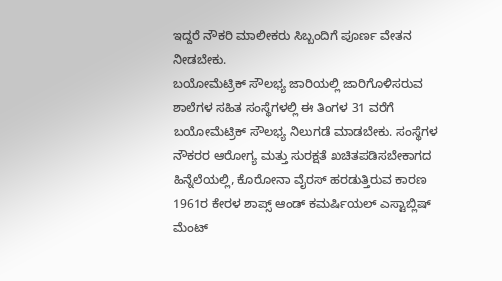ಇದ್ದರೆ ನೌಕರಿ ಮಾಲೀಕರು ಸಿಬ್ಬಂದಿಗೆ ಪೂರ್ಣ ವೇತನ ನೀಡಬೇಕು.
ಬಯೋಮೆಟ್ರಿಕ್ ಸೌಲಭ್ಯ ಜಾರಿಯಲ್ಲಿ ಜಾರಿಗೊಳಿಸರುವ ಶಾಲೆಗಳ ಸಹಿತ ಸಂಸ್ಥೆಗಳಲ್ಲಿ ಈ ತಿಂಗಳ 31 ವರೆಗೆ ಬಯೋಮೆಟ್ರಿಕ್ ಸೌಲಭ್ಯ ನಿಲುಗಡೆ ಮಾಡಬೇಕು. ಸಂಸ್ಥೆಗಳ ನೌಕರರ ಆರೋಗ್ಯ ಮತ್ತು ಸುರಕ್ಷತೆ ಖಚಿತಪಡಿಸಬೇಕಾಗದ ಹಿನ್ನೆಲೆಯಲ್ಲಿ, ಕೊರೋನಾ ವೈರಸ್ ಹರಡುತ್ತಿರುವ ಕಾರಣ 1961ರ ಕೇರಳ ಶಾಪ್ಸ್ ಆಂಡ್ ಕಮರ್ಷಿಯಲ್ ಎಸ್ಟಾಬ್ಲಿಷ್ ಮೆಂಟ್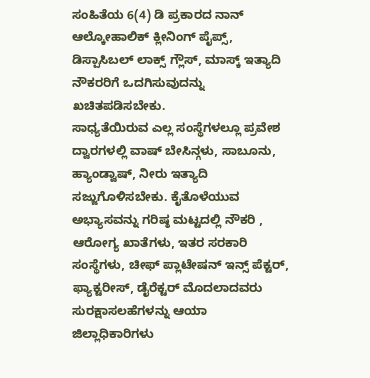ಸಂಹಿತೆಯ 6(4) ಡಿ ಪ್ರಕಾರದ ನಾನ್ ಆಲ್ಕೋಹಾಲಿಕ್ ಕ್ಲೀನಿಂಗ್ ಪೈಪ್ಸ್, ಡಿಸ್ಪಾಸಿಬಲ್ ಲಾಕ್ಸ್ ಗ್ಲೌಸ್, ಮಾಸ್ಕ್ ಇತ್ಯಾದಿ ನೌಕರರಿಗೆ ಒದಗಿಸುವುದನ್ನು ಖಚಿತಪಡಿಸಬೇಕು.
ಸಾಧ್ಯತೆಯಿರುವ ಎಲ್ಲ ಸಂಸ್ಥೆಗಳಲ್ಲೂ ಪ್ರವೇಶ ದ್ವಾರಗಳಲ್ಲಿ ವಾಷ್ ಬೇಸಿನ್ಗಳು, ಸಾಬೂನು, ಹ್ಯಾಂಡ್ವಾಷ್, ನೀರು ಇತ್ಯಾದಿ ಸಜ್ಜುಗೊಳಿಸಬೇಕು. ಕೈತೊಳೆಯುವ ಅಭ್ಯಾಸವನ್ನು ಗರಿಷ್ಠ ಮಟ್ಟದಲ್ಲಿ ನೌಕರಿ , ಆರೋಗ್ಯ ಖಾತೆಗಳು, ಇತರ ಸರಕಾರಿ ಸಂಸ್ಥೆಗಳು, ಚೀಫ್ ಪ್ಲಾಟೇಷನ್ ಇನ್ಸ್ ಪೆಕ್ಟರ್, ಫ್ಯಾಕ್ಟರೀಸ್, ಡೈರೆಕ್ಟರ್ ಮೊದಲಾದವರು ಸುರಕ್ಷಾಸಲಹೆಗಳನ್ನು ಆಯಾ ಜಿಲ್ಲಾಧಿಕಾರಿಗಳು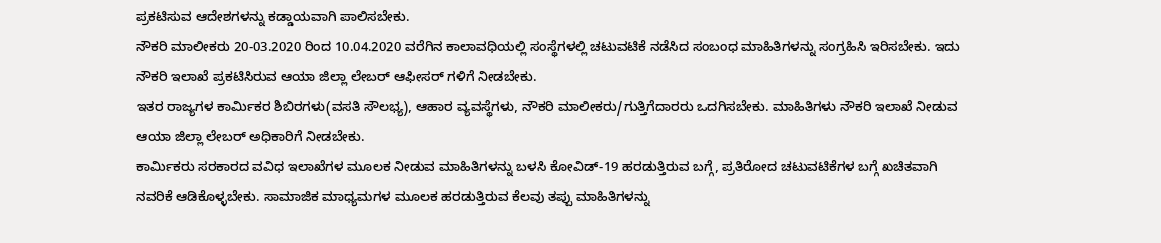ಪ್ರಕಟಿಸುವ ಆದೇಶಗಳನ್ನು ಕಡ್ಡಾಯವಾಗಿ ಪಾಲಿಸಬೇಕು.
ನೌಕರಿ ಮಾಲೀಕರು 20-03.2020 ರಿಂದ 10.04.2020 ವರೆಗಿನ ಕಾಲಾವಧಿಯಲ್ಲಿ ಸಂಸ್ಥೆಗಳಲ್ಲಿ ಚಟುವಟಿಕೆ ನಡೆಸಿದ ಸಂಬಂಧ ಮಾಹಿತಿಗಳನ್ನು ಸಂಗ್ರಹಿಸಿ ಇರಿಸಬೇಕು. ಇದು ನೌಕರಿ ಇಲಾಖೆ ಪ್ರಕಟಿಸಿರುವ ಆಯಾ ಜಿಲ್ಲಾ ಲೇಬರ್ ಆಫೀಸರ್ ಗಳಿಗೆ ನೀಡಬೇಕು.
ಇತರ ರಾಜ್ಯಗಳ ಕಾರ್ಮಿಕರ ಶಿಬಿರಗಳು(ವಸತಿ ಸೌಲಭ್ಯ), ಆಹಾರ ವ್ಯವಸ್ಥೆಗಳು, ನೌಕರಿ ಮಾಲೀಕರು/ಗುತ್ತಿಗೆದಾರರು ಒದಗಿಸಬೇಕು. ಮಾಹಿತಿಗಳು ನೌಕರಿ ಇಲಾಖೆ ನೀಡುವ ಆಯಾ ಜಿಲ್ಲಾ ಲೇಬರ್ ಅಧಿಕಾರಿಗೆ ನೀಡಬೇಕು.
ಕಾರ್ಮಿಕರು ಸರಕಾರದ ವವಿಧ ಇಲಾಖೆಗಳ ಮೂಲಕ ನೀಡುವ ಮಾಹಿತಿಗಳನ್ನು ಬಳಸಿ ಕೋವಿಡ್-19 ಹರಡುತ್ತಿರುವ ಬಗ್ಗೆ, ಪ್ರತಿರೋದ ಚಟುವಟಿಕೆಗಳ ಬಗ್ಗೆ ಖಚಿತವಾಗಿ ನವರಿಕೆ ಆಡಿಕೊಳ್ಳಬೇಕು. ಸಾಮಾಜಿಕ ಮಾಧ್ಯಮಗಳ ಮೂಲಕ ಹರಡುತ್ತಿರುವ ಕೆಲವು ತಪ್ಪು ಮಾಹಿತಿಗಳನ್ನು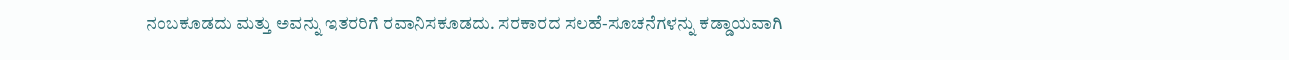ನಂಬಕೂಡದು ಮತ್ತು ಅವನ್ನು ಇತರರಿಗೆ ರವಾನಿಸಕೂಡದು. ಸರಕಾರದ ಸಲಹೆ-ಸೂಚನೆಗಳನ್ನು ಕಡ್ಡಾಯವಾಗಿ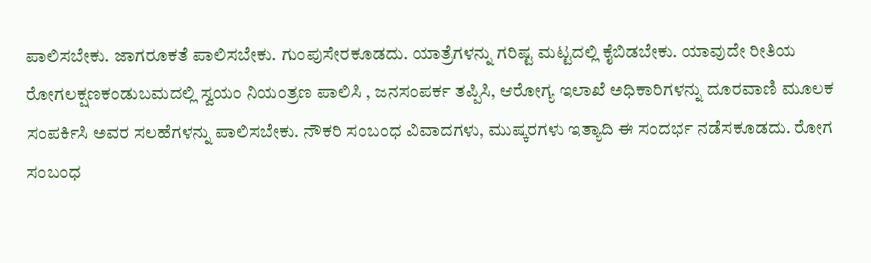ಪಾಲಿಸಬೇಕು. ಜಾಗರೂಕತೆ ಪಾಲಿಸಬೇಕು. ಗುಂಪುಸೇರಕೂಡದು. ಯಾತ್ರೆಗಳನ್ನು ಗರಿಷ್ಟ ಮಟ್ಟದಲ್ಲಿ ಕೈಬಿಡಬೇಕು. ಯಾವುದೇ ರೀತಿಯ ರೋಗಲಕ್ಷಣಕಂಡುಬಮದಲ್ಲಿ ಸ್ವಯಂ ನಿಯಂತ್ರಣ ಪಾಲಿಸಿ , ಜನಸಂಪರ್ಕ ತಪ್ಪಿಸಿ, ಆರೋಗ್ಯ ಇಲಾಖೆ ಅಧಿಕಾರಿಗಳನ್ನು ದೂರವಾಣಿ ಮೂಲಕ ಸಂಪರ್ಕಿಸಿ ಅವರ ಸಲಹೆಗಳನ್ನು ಪಾಲಿಸಬೇಕು. ನೌಕರಿ ಸಂಬಂಧ ವಿವಾದಗಳು, ಮುಷ್ಕರಗಳು ಇತ್ಯಾದಿ ಈ ಸಂದರ್ಭ ನಡೆಸಕೂಡದು. ರೋಗ ಸಂಬಂಧ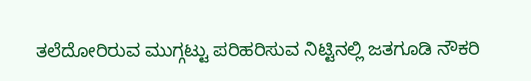ತಲೆದೋರಿರುವ ಮುಗ್ಗಟ್ಟು ಪರಿಹರಿಸುವ ನಿಟ್ಟಿನಲ್ಲಿ ಜತಗೂಡಿ ನೌಕರಿ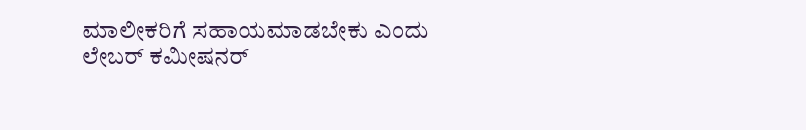ಮಾಲೀಕರಿಗೆ ಸಹಾಯಮಾಡಬೇಕು ಎಂದು ಲೇಬರ್ ಕಮೀಷನರ್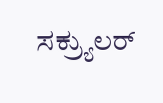ಸಕ್ರ್ಯುಲರ್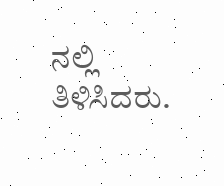ನಲ್ಲಿ ತಿಳಿಸಿದರು.